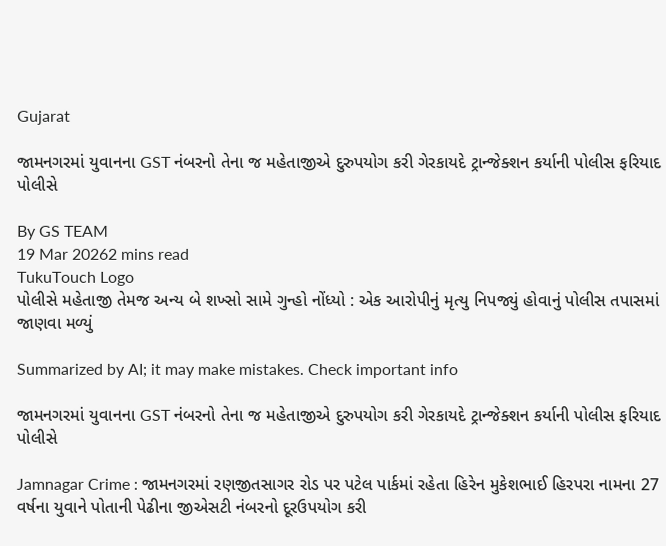Gujarat

જામનગરમાં યુવાનના GST નંબરનો તેના જ મહેતાજીએ દુરુપયોગ કરી ગેરકાયદે ટ્રાન્જેક્શન કર્યાની પોલીસ ફરિયાદ પોલીસે

By GS TEAM
19 Mar 20262 mins read
TukuTouch Logo
પોલીસે મહેતાજી તેમજ અન્ય બે શખ્સો સામે ગુન્હો નોંધ્યો : એક આરોપીનું મૃત્યુ નિપજ્યું હોવાનું પોલીસ તપાસમાં જાણવા મળ્યું

Summarized by AI; it may make mistakes. Check important info

જામનગરમાં યુવાનના GST નંબરનો તેના જ મહેતાજીએ દુરુપયોગ કરી ગેરકાયદે ટ્રાન્જેક્શન કર્યાની પોલીસ ફરિયાદ   પોલીસે

Jamnagar Crime : જામનગરમાં રણજીતસાગર રોડ પર પટેલ પાર્કમાં રહેતા હિરેન મુકેશભાઈ હિરપરા નામના 27 વર્ષના યુવાને પોતાની પેઢીના જીએસટી નંબરનો દૂરઉપયોગ કરી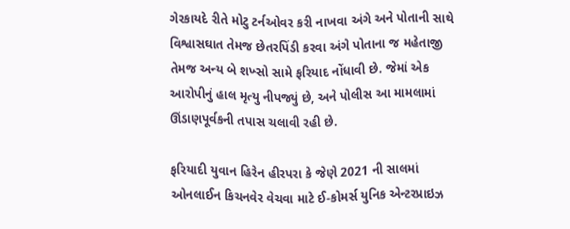ગેરકાયદે રીતે મોટુ ટર્નઓવર કરી નાખવા અંગે અને પોતાની સાથે વિશ્વાસઘાત તેમજ છેતરપિંડી કરવા અંગે પોતાના જ મહેતાજી તેમજ અન્ય બે શખ્સો સામે ફરિયાદ નોંધાવી છે. જેમાં એક આરોપીનું હાલ મૃત્યુ નીપજ્યું છે, અને પોલીસ આ મામલામાં ઊંડાણપૂર્વકની તપાસ ચલાવી રહી છે.

ફરિયાદી યુવાન હિરેન હીરપરા કે જેણે 2021 ની સાલમાં ઓનલાઈન કિચનવેર વેચવા માટે ઈ-કોમર્સ યુનિક એન્ટરપ્રાઇઝ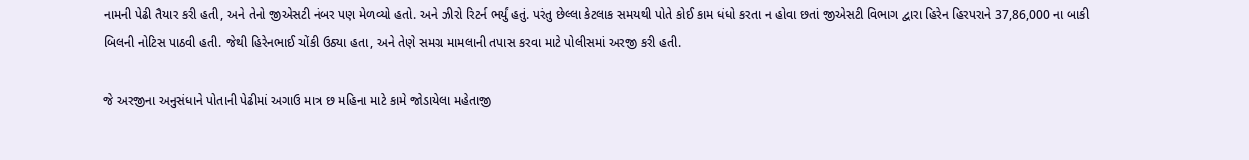નામની પેઢી તૈયાર કરી હતી, અને તેનો જીએસટી નંબર પણ મેળવ્યો હતો. અને ઝીરો રિટર્ન ભર્યું હતું. પરંતુ છેલ્લા કેટલાક સમયથી પોતે કોઈ કામ ધંધો કરતા ન હોવા છતાં જીએસટી વિભાગ દ્વારા હિરેન હિરપરાને 37,86,000 ના બાકી બિલની નોટિસ પાઠવી હતી. જેથી હિરેનભાઈ ચોંકી ઉઠ્યા હતા, અને તેણે સમગ્ર મામલાની તપાસ કરવા માટે પોલીસમાં અરજી કરી હતી.

જે અરજીના અનુસંધાને પોતાની પેઢીમાં અગાઉ માત્ર છ મહિના માટે કામે જોડાયેલા મહેતાજી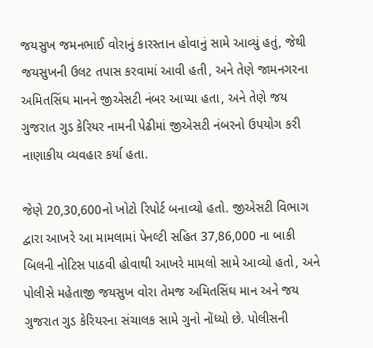જયસુખ જમનભાઈ વોરાનું કારસ્તાન હોવાનું સામે આવ્યું હતું, જેથી જયસુખની ઉલટ તપાસ કરવામાં આવી હતી, અને તેણે જામનગરના અમિતસિંઘ માનને જીએસટી નંબર આપ્યા હતા, અને તેણે જય ગુજરાત ગુડ કેરિયર નામની પેઢીમાં જીએસટી નંબરનો ઉપયોગ કરી નાણાકીય વ્યવહાર કર્યા હતા.

જેણે 20,30,600નો ખોટો રિપોર્ટ બનાવ્યો હતો. જીએસટી વિભાગ દ્વારા આખરે આ મામલામાં પેનલ્ટી સહિત 37,86,000 ના બાકી બિલની નોટિસ પાઠવી હોવાથી આખરે મામલો સામે આવ્યો હતો, અને પોલીસે મહેતાજી જયસુખ વોરા તેમજ અમિતસિંઘ માન અને જય ગુજરાત ગુડ કેરિયરના સંચાલક સામે ગુનો નોંધ્યો છે. પોલીસની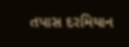તપાસ દરમિયાન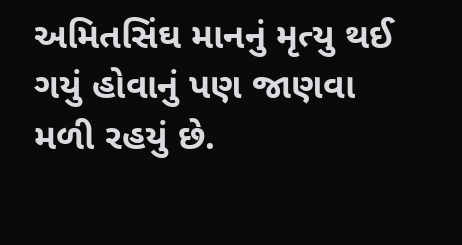અમિતસિંઘ માનનું મૃત્યુ થઈ ગયું હોવાનું પણ જાણવા મળી રહયું છે.